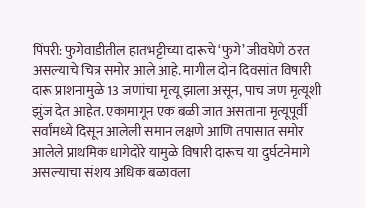पिंपरी: फुगेवाडीतील हातभट्टीच्या दारूचे ‘फुगे’ जीवघेणे ठरत असल्याचे चित्र समोर आले आहे. मागील दोन दिवसांत विषारी दारू प्राशनामुळे 13 जणांचा मृत्यू झाला असून, पाच जण मृत्यूशी झुंज देत आहेत. एकामागून एक बळी जात असताना मृत्यूपूर्वी सर्वांमध्ये दिसून आलेली समान लक्षणे आणि तपासात समोर आलेले प्राथमिक धागेदोरे यामुळे विषारी दारूच या दुर्घटनेमागे असल्याचा संशय अधिक बळावला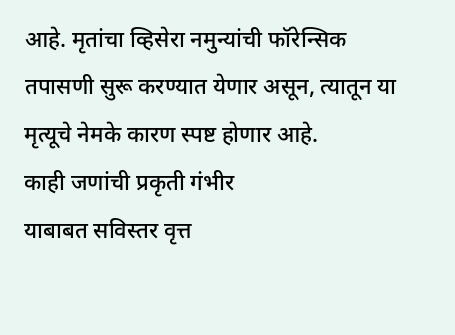आहे. मृतांचा व्हिसेरा नमुन्यांची फॉरेन्सिक तपासणी सुरू करण्यात येणार असून, त्यातून या मृत्यूचे नेमके कारण स्पष्ट होणार आहे.
काही जणांची प्रकृती गंभीर
याबाबत सविस्तर वृत्त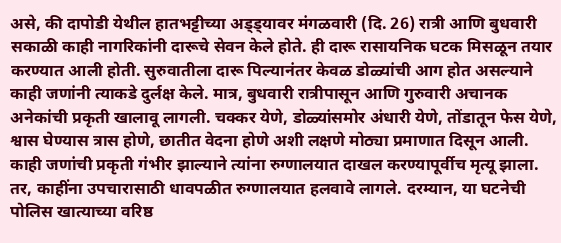असे, की दापोडी येथील हातभट्टीच्या अड्ड्यावर मंगळवारी (दि. 26) रात्री आणि बुधवारी सकाळी काही नागरिकांनी दारूचे सेवन केले होते. ही दारू रासायनिक घटक मिसळून तयार करण्यात आली होती. सुरुवातीला दारू पिल्यानंतर केवळ डोळ्यांची आग होत असल्याने काही जणांनी त्याकडे दुर्लक्ष केले. मात्र, बुधवारी रात्रीपासून आणि गुरुवारी अचानक अनेकांची प्रकृती खालावू लागली. चक्कर येणे, डोळ्यांसमोर अंधारी येणे, तोंडातून फेस येणे, श्वास घेण्यास त्रास होणे, छातीत वेदना होणे अशी लक्षणे मोठ्या प्रमाणात दिसून आली. काही जणांची प्रकृती गंभीर झाल्याने त्यांना रुग्णालयात दाखल करण्यापूर्वीच मृत्यू झाला. तर, काहींना उपचारासाठी धावपळीत रुग्णालयात हलवावे लागले. दरम्यान, या घटनेची पोलिस खात्याच्या वरिष्ठ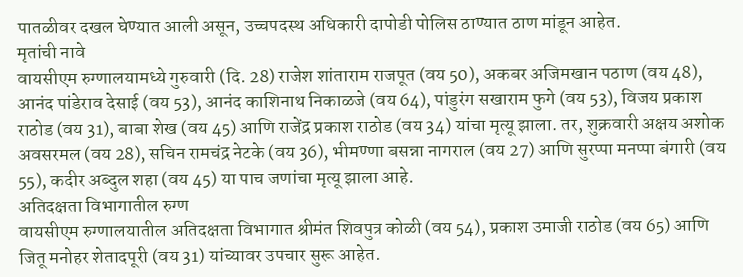पातळीवर दखल घेण्यात आली असून, उच्चपदस्थ अधिकारी दापोडी पोलिस ठाण्यात ठाण मांडून आहेत.
मृतांची नावे
वायसीएम रुग्णालयामध्ये गुरुवारी (दि. 28) राजेश शांताराम राजपूत (वय 50), अकबर अजिमखान पठाण (वय 48), आनंद पांडेराव देसाई (वय 53), आनंद काशिनाथ निकाळजे (वय 64), पांडुरंग सखाराम फुगे (वय 53), विजय प्रकाश राठोड (वय 31), बाबा शेख (वय 45) आणि राजेंद्र प्रकाश राठोड (वय 34) यांचा मृत्यू झाला. तर, शुक्रवारी अक्षय अशोक अवसरमल (वय 28), सचिन रामचंद्र नेटके (वय 36), भीमण्णा बसन्ना नागराल (वय 27) आणि सुरप्पा मनप्पा बंगारी (वय 55), कदीर अब्दुल शहा (वय 45) या पाच जणांचा मृत्यू झाला आहे.
अतिदक्षता विभागातील रुग्ण
वायसीएम रुग्णालयातील अतिदक्षता विभागात श्रीमंत शिवपुत्र कोळी (वय 54), प्रकाश उमाजी राठोड (वय 65) आणि जितू मनोहर शेतादपूरी (वय 31) यांच्यावर उपचार सुरू आहेत.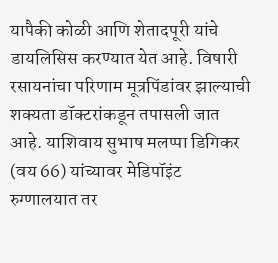यापैकी कोळी आणि शेतादपूरी यांचे डायलिसिस करण्यात येत आहे. विषारी रसायनांचा परिणाम मूत्रपिंडांवर झाल्याची शक्यता डॉक्टरांकडून तपासली जात आहे. याशिवाय सुभाष मलप्पा डिगिकर (वय 66) यांच्यावर मेडिपॉइंट रुग्णालयात तर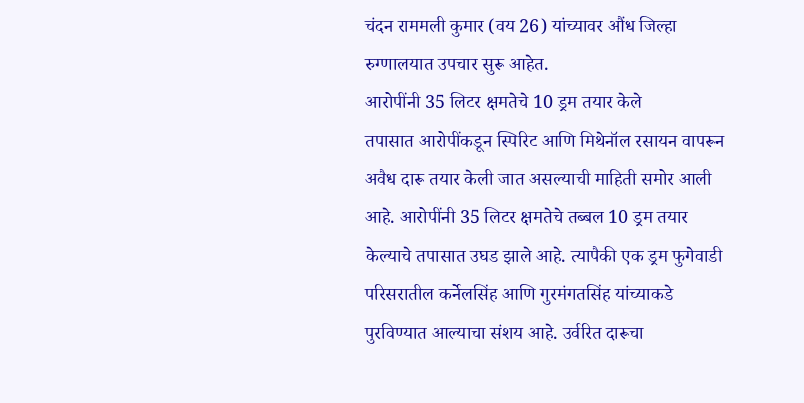चंदन राममली कुमार (वय 26) यांच्यावर औंध जिल्हा रुग्णालयात उपचार सुरू आहेत.
आरोपींनी 35 लिटर क्षमतेचे 10 ड्रम तयार केले
तपासात आरोपींकडून स्पिरिट आणि मिथेनॉल रसायन वापरून अवैध दारू तयार केली जात असल्याची माहिती समोर आली आहे. आरोपींनी 35 लिटर क्षमतेचे तब्बल 10 ड्रम तयार केल्याचे तपासात उघड झाले आहे. त्यापैकी एक ड्रम फुगेवाडी परिसरातील कर्नेलसिंह आणि गुरमंगतसिंह यांच्याकडे पुरविण्यात आल्याचा संशय आहे. उर्वरित दारूचा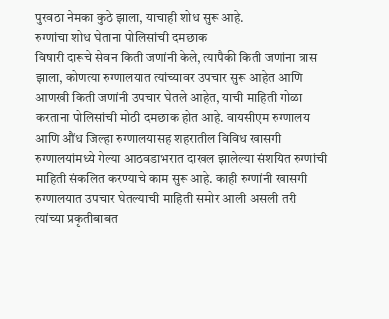पुरवठा नेमका कुठे झाला, याचाही शोध सुरू आहे.
रुग्णांचा शोध घेताना पोलिसांची दमछाक
विषारी दारूचे सेवन किती जणांनी केले, त्यापैकी किती जणांना त्रास झाला, कोणत्या रुग्णालयात त्यांच्यावर उपचार सुरू आहेत आणि आणखी किती जणांनी उपचार घेतले आहेत, याची माहिती गोळा करताना पोलिसांची मोठी दमछाक होत आहे. वायसीएम रुग्णालय आणि औंध जिल्हा रुग्णालयासह शहरातील विविध खासगी रुग्णालयांमध्ये गेल्या आठवडाभरात दाखल झालेल्या संशयित रुग्णांची माहिती संकलित करण्याचे काम सुरू आहे. काही रुग्णांनी खासगी रुग्णालयात उपचार घेतल्याची माहिती समोर आली असली तरी त्यांच्या प्रकृतीबाबत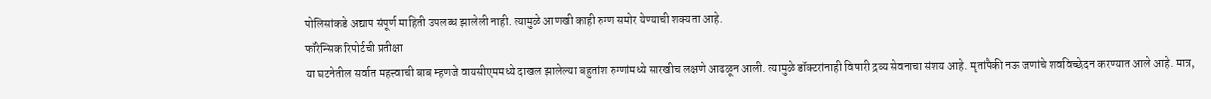पोलिसांकडे अद्याप संपूर्ण माहिती उपलब्ध झालेली नाही. त्यामुळे आणखी काही रुग्ण समोर येण्याची शक्यता आहे.
फॉरेन्सिक रिपोर्टची प्रतीक्षा
या घटनेतील सर्वात महत्त्वाची बाब म्हणजे वायसीएममध्ये दाखल झालेल्या बहुतांश रुग्णांमध्ये सारखीच लक्षणे आढळून आली. त्यामुळे डॉक्टरांनाही विषारी द्रव्य सेवनाचा संशय आहे. मृतांपैकी नऊ जणांचे शवविच्छेदन करण्यात आले आहे. मात्र,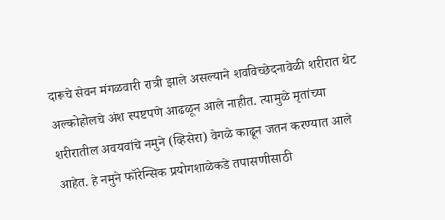दारूचे सेवन मंगळवारी रात्री झाले असल्याने शवविच्छेदनावेळी शरीरात थेट अल्कोहोलचे अंश स्पष्टपणे आढळून आले नाहीत. त्यामुळे मृतांच्या शरीरातील अवयवांचे नमुने (व्हिसेरा) वेगळे काढून जतन करण्यात आले आहेत. हे नमुने फॉरेन्सिक प्रयोगशाळेकडे तपासणीसाठी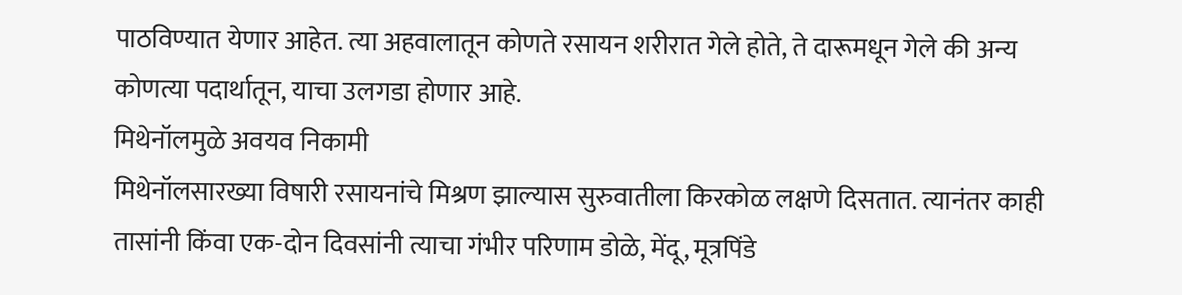पाठविण्यात येणार आहेत. त्या अहवालातून कोणते रसायन शरीरात गेले होते, ते दारूमधून गेले की अन्य कोणत्या पदार्थातून, याचा उलगडा होणार आहे.
मिथेनॉलमुळे अवयव निकामी
मिथेनॉलसारख्या विषारी रसायनांचे मिश्रण झाल्यास सुरुवातीला किरकोळ लक्षणे दिसतात. त्यानंतर काही तासांनी किंवा एक-दोन दिवसांनी त्याचा गंभीर परिणाम डोळे, मेंदू, मूत्रपिंडे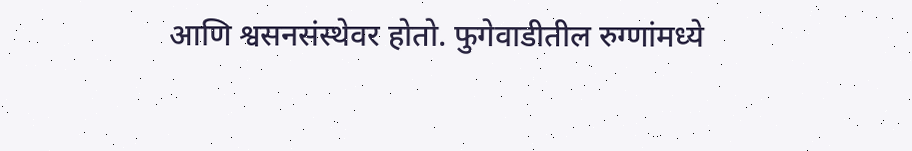आणि श्वसनसंस्थेवर होतो. फुगेवाडीतील रुग्णांमध्ये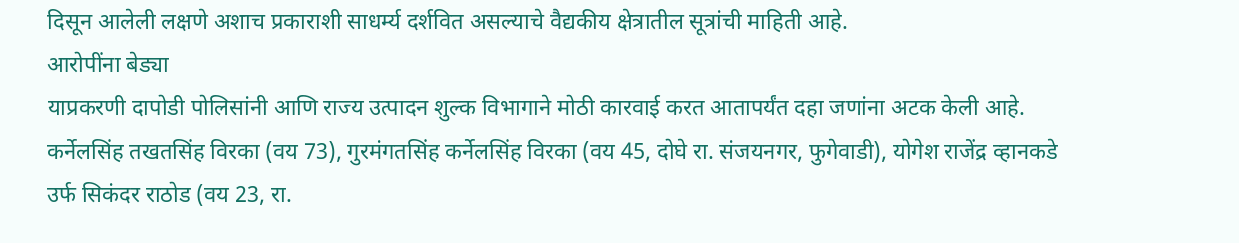दिसून आलेली लक्षणे अशाच प्रकाराशी साधर्म्य दर्शवित असल्याचे वैद्यकीय क्षेत्रातील सूत्रांची माहिती आहे.
आरोपींना बेड्या
याप्रकरणी दापोडी पोलिसांनी आणि राज्य उत्पादन शुल्क विभागाने मोठी कारवाई करत आतापर्यंत दहा जणांना अटक केली आहे. कर्नेलसिंह तखतसिंह विरका (वय 73), गुरमंगतसिंह कर्नेलसिंह विरका (वय 45, दोघे रा. संजयनगर, फुगेवाडी), योगेश राजेंद्र व्हानकडे उर्फ सिकंदर राठोड (वय 23, रा.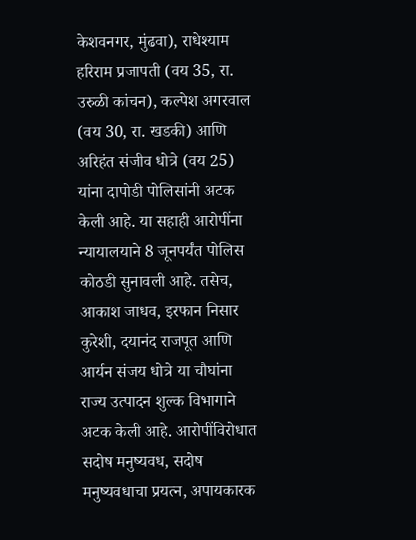केशवनगर, मुंढवा), राधेश्याम हरिराम प्रजापती (वय 35, रा. उरुळी कांचन), कल्पेश अगरवाल (वय 30, रा. खडकी) आणि अरिहंत संजीव धोत्रे (वय 25) यांना दापोडी पोलिसांनी अटक केली आहे. या सहाही आरोपींना न्यायालयाने 8 जूनपर्यंत पोलिस कोठडी सुनावली आहे. तसेच, आकाश जाधव, इरफान निसार कुरेशी, दयानंद राजपूत आणि आर्यन संजय धोत्रे या चौघांना राज्य उत्पादन शुल्क विभागाने अटक केली आहे. आरोपींविरोधात सदोष मनुष्यवध, सदोष मनुष्यवधाचा प्रयत्न, अपायकारक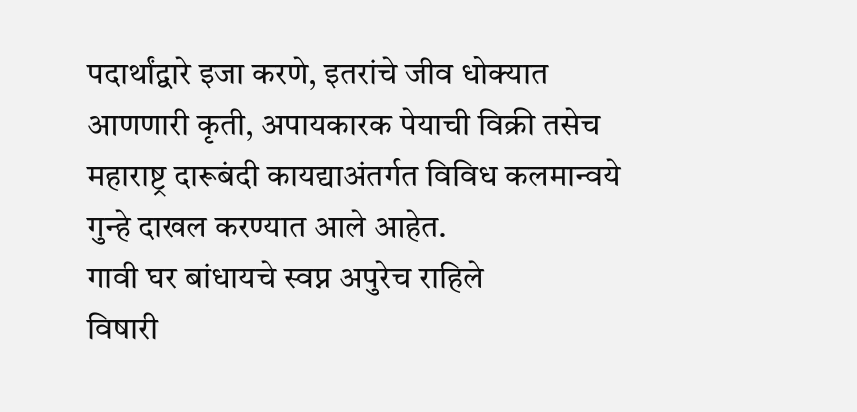पदार्थांद्वारे इजा करणे, इतरांचे जीव धोक्यात आणणारी कृती, अपायकारक पेयाची विक्री तसेच महाराष्ट्र दारूबंदी कायद्याअंतर्गत विविध कलमान्वये गुन्हे दाखल करण्यात आले आहेत.
गावी घर बांधायचे स्वप्न अपुरेच राहिले
विषारी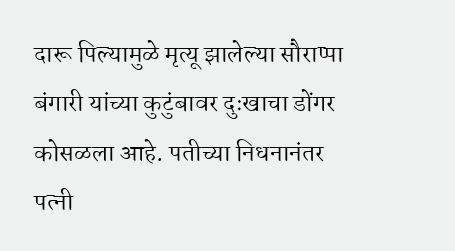दारू पिल्यामुळे मृत्यू झालेल्या सौराप्पा बंगारी यांच्या कुटुंबावर दुःखाचा डोंगर कोसळला आहे. पतीच्या निधनानंतर पत्नी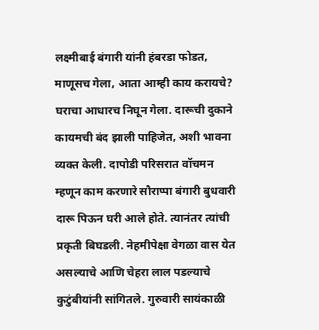लक्ष्मीबाई बंगारी यांनी हंबरडा फोडत, माणूसच गेला, आता आम्ही काय करायचे? घराचा आधारच निघून गेला. दारूची दुकाने कायमची बंद झाली पाहिजेत, अशी भावना व्यक्त केली. दापोडी परिसरात वॉचमन म्हणून काम करणारे सौराप्पा बंगारी बुधवारी दारू पिऊन घरी आले होते. त्यानंतर त्यांची प्रकृती बिघडली. नेहमीपेक्षा वेगळा वास येत असल्याचे आणि चेहरा लाल पडल्याचे कुटुंबीयांनी सांगितले. गुरुवारी सायंकाळी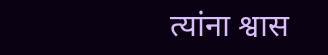त्यांना श्वास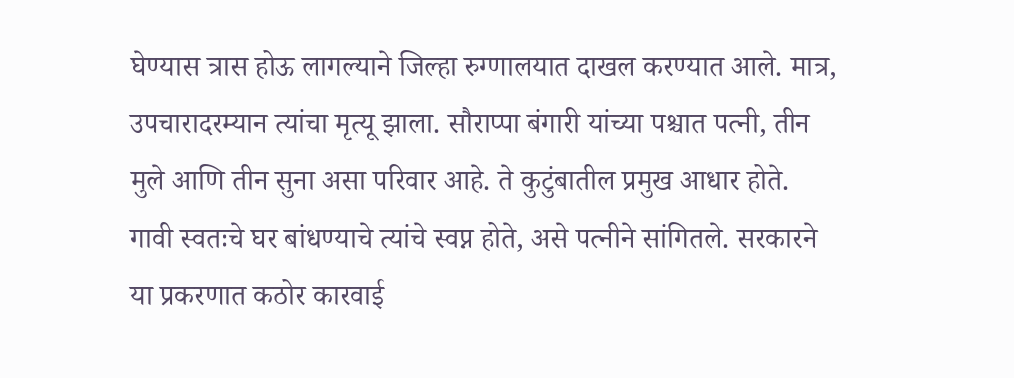घेण्यास त्रास होऊ लागल्याने जिल्हा रुग्णालयात दाखल करण्यात आले. मात्र, उपचारादरम्यान त्यांचा मृत्यू झाला. सौराप्पा बंगारी यांच्या पश्चात पत्नी, तीन मुले आणि तीन सुना असा परिवार आहे. ते कुटुंबातील प्रमुख आधार होते. गावी स्वतःचे घर बांधण्याचे त्यांचे स्वप्न होते, असे पत्नीने सांगितले. सरकारने या प्रकरणात कठोर कारवाई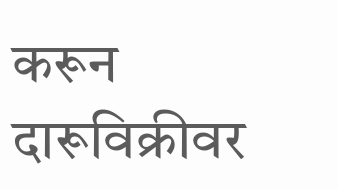करून दारूविक्रीवर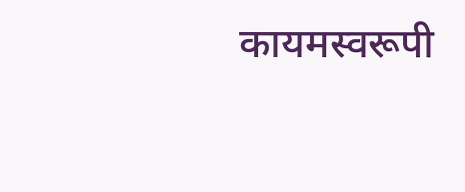कायमस्वरूपी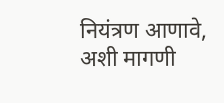नियंत्रण आणावे, अशी मागणी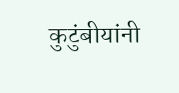कुटुंबीयांनी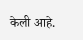केली आहे.